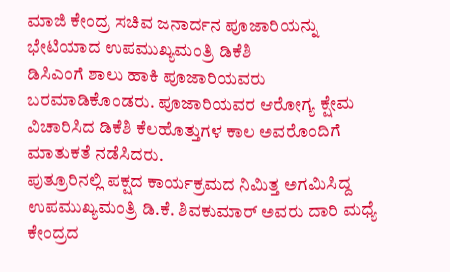ಮಾಜಿ ಕೇಂದ್ರ ಸಚಿವ ಜನಾರ್ದನ ಪೂಜಾರಿಯನ್ನು ಭೇಟಿಯಾದ ಉಪಮುಖ್ಯಮಂತ್ರಿ ಡಿಕೆಶಿ
ಡಿಸಿಎಂಗೆ ಶಾಲು ಹಾಕಿ ಪೂಜಾರಿಯವರು ಬರಮಾಡಿಕೊಂಡರು. ಪೂಜಾರಿಯವರ ಆರೋಗ್ಯ ಕ್ಷೇಮ ವಿಚಾರಿಸಿದ ಡಿಕೆಶಿ ಕೆಲಹೊತ್ತುಗಳ ಕಾಲ ಅವರೊಂದಿಗೆ ಮಾತುಕತೆ ನಡೆಸಿದರು.
ಪುತ್ರೂರಿನಲ್ಲಿ ಪಕ್ಷದ ಕಾರ್ಯಕ್ರಮದ ನಿಮಿತ್ತ ಅಗಮಿಸಿದ್ದ ಉಪಮುಖ್ಯಮಂತ್ರಿ ಡಿ.ಕೆ. ಶಿವಕುಮಾರ್ ಅವರು ದಾರಿ ಮಧ್ಯೆ ಕೇಂದ್ರದ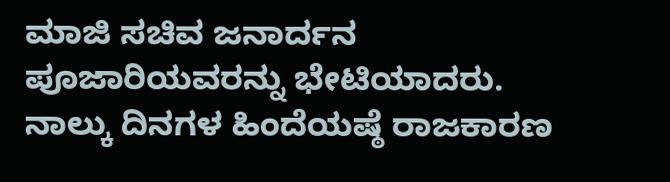ಮಾಜಿ ಸಚಿವ ಜನಾರ್ದನ ಪೂಜಾರಿಯವರನ್ನು ಭೇಟಿಯಾದರು.
ನಾಲ್ಕು ದಿನಗಳ ಹಿಂದೆಯಷ್ಠೆ ರಾಜಕಾರಣ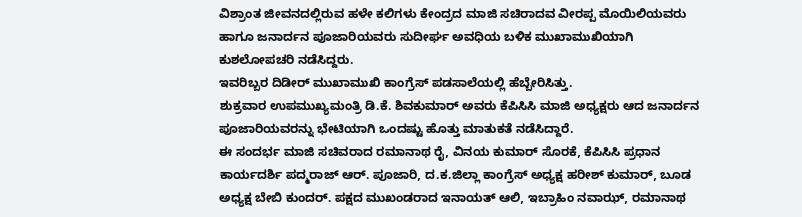ವಿಶ್ರಾಂತ ಜೀವನದಲ್ಲಿರುವ ಹಳೇ ಕಲಿಗಳು ಕೇಂದ್ರದ ಮಾಜಿ ಸಚಿರಾದವ ವೀರಪ್ಪ ಮೊಯಿಲಿಯವರು ಹಾಗೂ ಜನಾರ್ದನ ಪೂಜಾರಿಯವರು ಸುದೀರ್ಘ ಅವಧಿಯ ಬಳಿಕ ಮುಖಾಮುಖಿಯಾಗಿ ಕುಶಲೋಪಚರಿ ನಡೆಸಿದ್ದರು.
ಇವರಿಬ್ಬರ ದಿಡೀರ್ ಮುಖಾಮುಖಿ ಕಾಂಗ್ರೆಸ್ ಪಡಸಾಲೆಯಲ್ಲಿ ಹೆಬ್ಬೇರಿಸಿತ್ತು.
ಶುಕ್ರವಾರ ಉಪಮುಖ್ಯಮಂತ್ರಿ ಡಿ.ಕೆ. ಶಿವಕುಮಾರ್ ಅವರು ಕೆಪಿಸಿಸಿ ಮಾಜಿ ಅಧ್ಯಕ್ಷರು ಆದ ಜನಾರ್ದನ ಪೂಜಾರಿಯವರನ್ನು ಭೇಟಿಯಾಗಿ ಒಂದಷ್ಟು ಹೊತ್ತು ಮಾತುಕತೆ ನಡೆಸಿದ್ದಾರೆ.
ಈ ಸಂದರ್ಭ ಮಾಜಿ ಸಚಿವರಾದ ರಮಾನಾಥ ರೈ, ವಿನಯ ಕುಮಾರ್ ಸೊರಕೆ, ಕೆಪಿಸಿಸಿ ಪ್ರಧಾನ ಕಾರ್ಯದರ್ಶಿ ಪದ್ಮರಾಜ್ ಆರ್. ಪೂಜಾರಿ, ದ.ಕ.ಜಿಲ್ಲಾ ಕಾಂಗ್ರೆಸ್ ಅಧ್ಯಕ್ಷ ಹರೀಶ್ ಕುಮಾರ್, ಬೂಡ ಅಧ್ಯಕ್ಷ ಬೇಬಿ ಕುಂದರ್. ಪಕ್ಷದ ಮುಖಂಡರಾದ ಇನಾಯತ್ ಆಲಿ, ಇಬ್ರಾಹಿಂ ನವಾಝ್, ರಮಾನಾಥ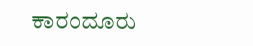ಕಾರಂದೂರು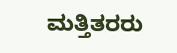ಮತ್ತಿತರರು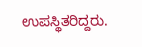ಉಪಸ್ಥಿತರಿದ್ದರು.